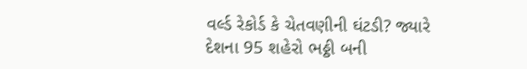વર્લ્ડ રેકોર્ડ કે ચેતવણીની ઘંટડી? જ્યારે દેશના 95 શહેરો ભઠ્ઠી બની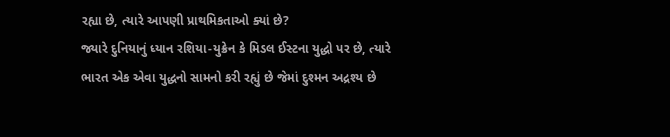રહ્યા છે, ત્યારે આપણી પ્રાથમિકતાઓ ક્યાં છે?
જ્યારે દુનિયાનું ધ્યાન રશિયા-યુક્રેન કે મિડલ ઈસ્ટના યુદ્ધો પર છે, ત્યારે ભારત એક એવા યુદ્ધનો સામનો કરી રહ્યું છે જેમાં દુશ્મન અદ્રશ્ય છે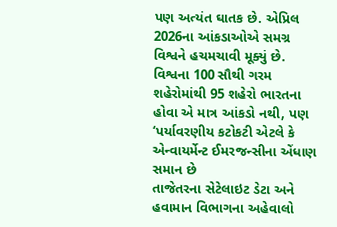પણ અત્યંત ઘાતક છે. એપ્રિલ 2026ના આંકડાઓએ સમગ્ર વિશ્વને હચમચાવી મૂક્યું છે. વિશ્વના 100 સૌથી ગરમ શહેરોમાંથી 95 શહેરો ભારતના હોવા એ માત્ર આંકડો નથી, પણ ‘પર્યાવરણીય કટોકટી એટલે કે એન્વાયર્મેન્ટ ઈમરજન્સીના એંધાણ સમાન છે
તાજેતરના સેટેલાઇટ ડેટા અને હવામાન વિભાગના અહેવાલો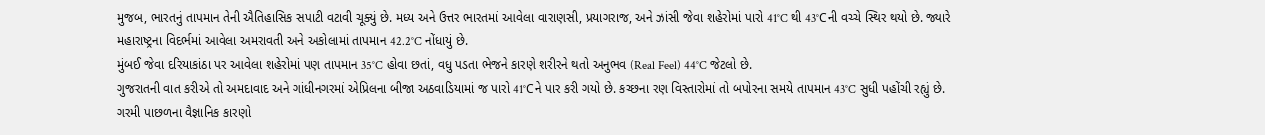મુજબ, ભારતનું તાપમાન તેની ઐતિહાસિક સપાટી વટાવી ચૂક્યું છે. મધ્ય અને ઉત્તર ભારતમાં આવેલા વારાણસી, પ્રયાગરાજ, અને ઝાંસી જેવા શહેરોમાં પારો 41°C થી 43°Cની વચ્ચે સ્થિર થયો છે. જ્યારે મહારાષ્ટ્રના વિદર્ભમાં આવેલા અમરાવતી અને અકોલામાં તાપમાન 42.2°C નોંધાયું છે.
મુંબઈ જેવા દરિયાકાંઠા પર આવેલા શહેરોમાં પણ તાપમાન 35°C હોવા છતાં, વધુ પડતા ભેજને કારણે શરીરને થતો અનુભવ (Real Feel) 44°C જેટલો છે.
ગુજરાતની વાત કરીએ તો અમદાવાદ અને ગાંધીનગરમાં એપ્રિલના બીજા અઠવાડિયામાં જ પારો 41°Cને પાર કરી ગયો છે. કચ્છના રણ વિસ્તારોમાં તો બપોરના સમયે તાપમાન 43°C સુધી પહોંચી રહ્યું છે.
ગરમી પાછળના વૈજ્ઞાનિક કારણો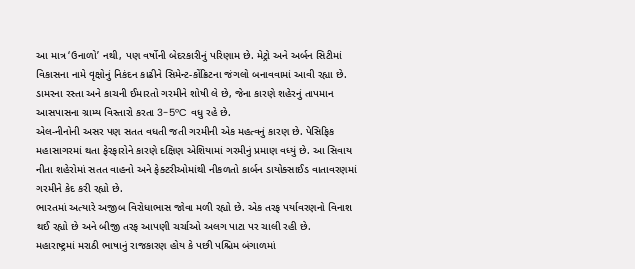આ માત્ર ‘ઉનાળો’ નથી, પણ વર્ષોની બેદરકારીનું પરિણામ છે. મેટ્રો અને અર્બન સિટીમાં વિકાસના નામે વૃક્ષોનું નિકંદન કાઢીને સિમેન્ટ-કોંક્રિટના જંગલો બનાવવામાં આવી રહ્યા છે. ડામરના રસ્તા અને કાચની ઈમારતો ગરમીને શોષી લે છે, જેના કારણે શહેરનું તાપમાન આસપાસના ગ્રામ્ય વિસ્તારો કરતા 3-5°C વધુ રહે છે.
એલ-નીનોની અસર પણ સતત વધતી જતી ગરમીની એક મહત્વનું કારણ છે. પેસિફિક મહાસાગરમાં થતા ફેરફારોને કારણે દક્ષિણ એશિયામાં ગરમીનું પ્રમાણ વધ્યું છે. આ સિવાય નીતા શહેરોમાં સતત વાહનો અને ફેક્ટરીઓમાંથી નીકળતો કાર્બન ડાયોક્સાઈડ વાતાવરણમાં ગરમીને કેદ કરી રહ્યો છે.
ભારતમાં અત્યારે અજીબ વિરોધાભાસ જોવા મળી રહ્યો છે. એક તરફ પર્યાવરણનો વિનાશ થઈ રહ્યો છે અને બીજી તરફ આપણી ચર્ચાઓ અલગ પાટા પર ચાલી રહી છે.
મહારાષ્ટ્રમાં મરાઠી ભાષાનું રાજકારણ હોય કે પછી પશ્ચિમ બંગાળમાં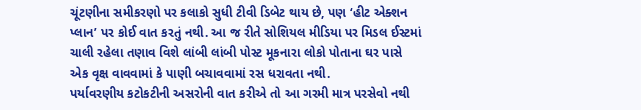ચૂંટણીના સમીકરણો પર કલાકો સુધી ટીવી ડિબેટ થાય છે, પણ ‘હીટ એક્શન પ્લાન’ પર કોઈ વાત કરતું નથી. આ જ રીતે સોશિયલ મીડિયા પર મિડલ ઈસ્ટમાં ચાલી રહેલા તણાવ વિશે લાંબી લાંબી પોસ્ટ મૂકનારા લોકો પોતાના ઘર પાસે એક વૃક્ષ વાવવામાં કે પાણી બચાવવામાં રસ ધરાવતા નથી.
પર્યાવરણીય કટોકટીની અસરોની વાત કરીએ તો આ ગરમી માત્ર પરસેવો નથી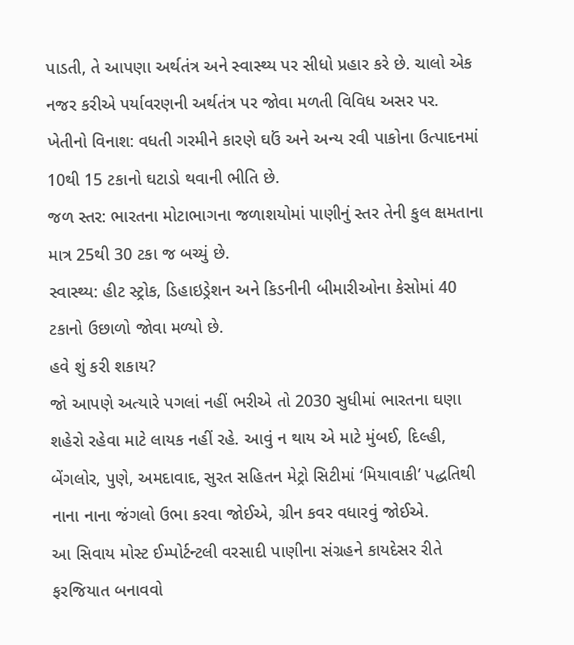પાડતી, તે આપણા અર્થતંત્ર અને સ્વાસ્થ્ય પર સીધો પ્રહાર કરે છે. ચાલો એક નજર કરીએ પર્યાવરણની અર્થતંત્ર પર જોવા મળતી વિવિધ અસર પર.
ખેતીનો વિનાશ: વધતી ગરમીને કારણે ઘઉં અને અન્ય રવી પાકોના ઉત્પાદનમાં 10થી 15 ટકાનો ઘટાડો થવાની ભીતિ છે.
જળ સ્તર: ભારતના મોટાભાગના જળાશયોમાં પાણીનું સ્તર તેની કુલ ક્ષમતાના માત્ર 25થી 30 ટકા જ બચ્યું છે.
સ્વાસ્થ્ય: હીટ સ્ટ્રોક, ડિહાઇડ્રેશન અને કિડનીની બીમારીઓના કેસોમાં 40 ટકાનો ઉછાળો જોવા મળ્યો છે.
હવે શું કરી શકાય?
જો આપણે અત્યારે પગલાં નહીં ભરીએ તો 2030 સુધીમાં ભારતના ઘણા શહેરો રહેવા માટે લાયક નહીં રહે. આવું ન થાય એ માટે મુંબઈ, દિલ્હી, બેંગલોર, પુણે, અમદાવાદ, સુરત સહિતન મેટ્રો સિટીમાં ‘મિયાવાકી’ પદ્ધતિથી નાના નાના જંગલો ઉભા કરવા જોઈએ, ગ્રીન કવર વધારવું જોઈએ.
આ સિવાય મોસ્ટ ઈમ્પોર્ટન્ટલી વરસાદી પાણીના સંગ્રહને કાયદેસર રીતે ફરજિયાત બનાવવો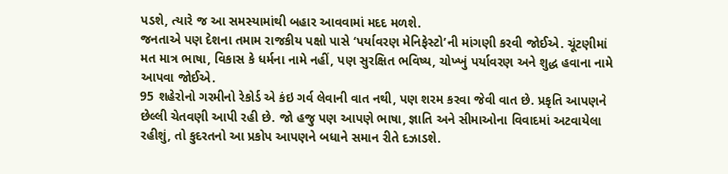પડશે, ત્યારે જ આ સમસ્યામાંથી બહાર આવવામાં મદદ મળશે.
જનતાએ પણ દેશના તમામ રાજકીય પક્ષો પાસે ‘પર્યાવરણ મેનિફેસ્ટો’ની માંગણી કરવી જોઈએ. ચૂંટણીમાં મત માત્ર ભાષા, વિકાસ કે ધર્મના નામે નહીં, પણ સુરક્ષિત ભવિષ્ય, ચોખ્ખું પર્યાવરણ અને શુદ્ધ હવાના નામે આપવા જોઈએ.
95 શહેરોનો ગરમીનો રેકોર્ડ એ કંઇ ગર્વ લેવાની વાત નથી, પણ શરમ કરવા જેવી વાત છે. પ્રકૃતિ આપણને છેલ્લી ચેતવણી આપી રહી છે. જો હજુ પણ આપણે ભાષા, જ્ઞાતિ અને સીમાઓના વિવાદમાં અટવાયેલા રહીશું, તો કુદરતનો આ પ્રકોપ આપણને બધાને સમાન રીતે દઝાડશે.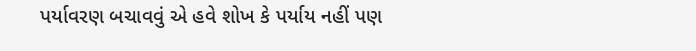પર્યાવરણ બચાવવું એ હવે શોખ કે પર્યાય નહીં પણ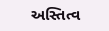અસ્તિત્વ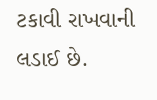ટકાવી રાખવાની લડાઈ છે.